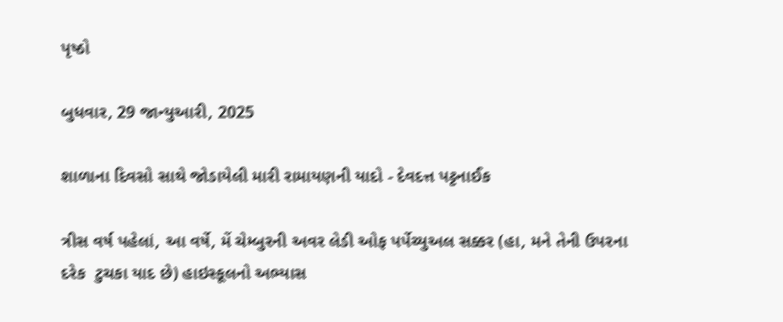પૃષ્ઠો

બુધવાર, 29 જાન્યુઆરી, 2025

શાળાના દિવસો સાથે જોડાયેલી મારી રામાયણની યાદો - દેવદત્ત પટ્ટનાઈક

ત્રીસ વર્ષ પહેલાં, આ વર્ષે, મેં ચેમ્બુરની અવર લેડી ઓફ પર્પેચ્યુઅલ સક્કર (હા, મને તેની ઉપરના દરેક  ટુચકા યાદ છે) હાઇસ્કૂલનો અભ્યાસ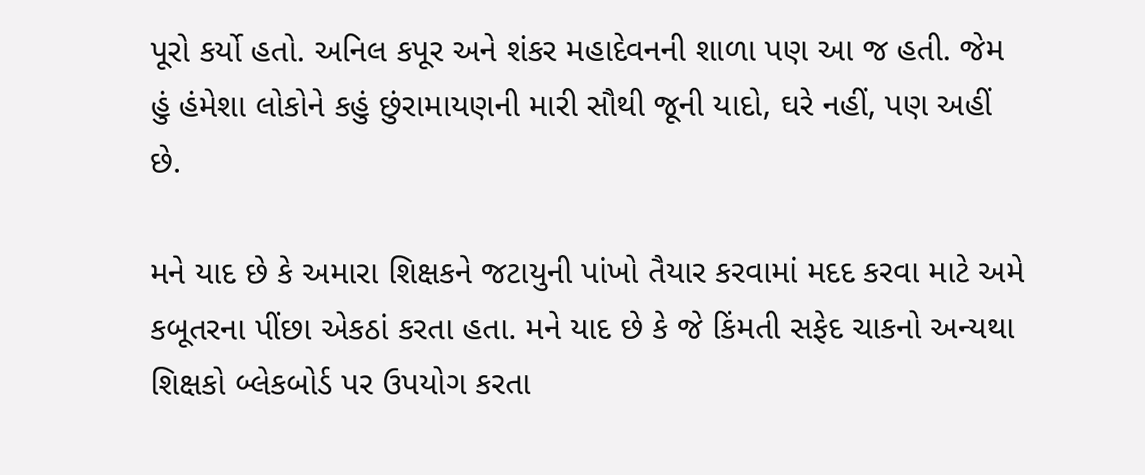પૂરો કર્યો હતો. અનિલ કપૂર અને શંકર મહાદેવનની શાળા પણ આ જ હતી. જેમ હું હંમેશા લોકોને કહું છુંરામાયણની મારી સૌથી જૂની યાદો, ઘરે નહીં, પણ અહીં છે.

મને યાદ છે કે અમારા શિક્ષકને જટાયુની પાંખો તૈયાર કરવામાં મદદ કરવા માટે અમે કબૂતરના પીંછા એકઠાં કરતા હતા. મને યાદ છે કે જે કિંમતી સફેદ ચાકનો અન્યથા શિક્ષકો બ્લેકબોર્ડ પર ઉપયોગ કરતા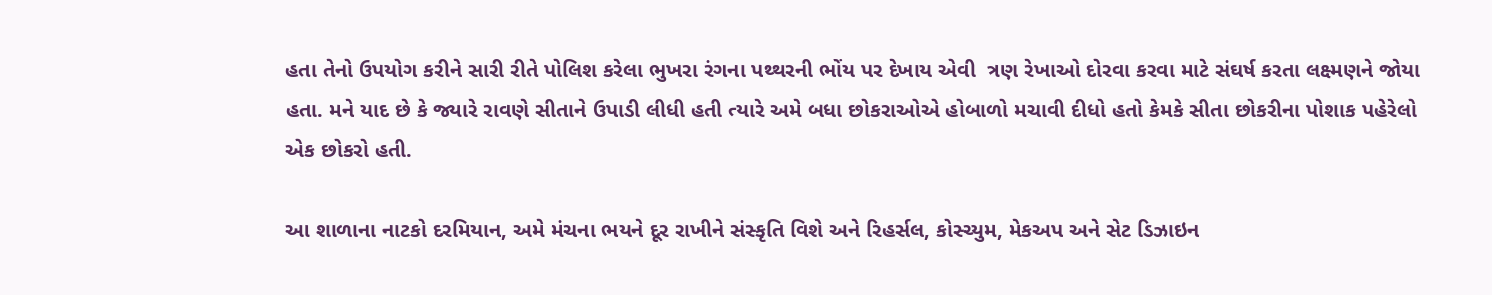હતા તેનો ઉપયોગ કરીને સારી રીતે પોલિશ કરેલા ભુખરા રંગના પથ્થરની ભોંય પર દેખાય એવી  ત્રણ રેખાઓ દોરવા કરવા માટે સંઘર્ષ કરતા લક્ષ્મણને જોયા હતા. મને યાદ છે કે જ્યારે રાવણે સીતાને ઉપાડી લીધી હતી ત્યારે અમે બધા છોકરાઓએ હોબાળો મચાવી દીધો હતો કેમકે સીતા છોકરીના પોશાક પહેરેલો એક છોકરો હતી.

આ શાળાના નાટકો દરમિયાન, અમે મંચના ભયને દૂર રાખીને સંસ્કૃતિ વિશે અને રિહર્સલ, કોસ્ચ્યુમ, મેકઅપ અને સેટ ડિઝાઇન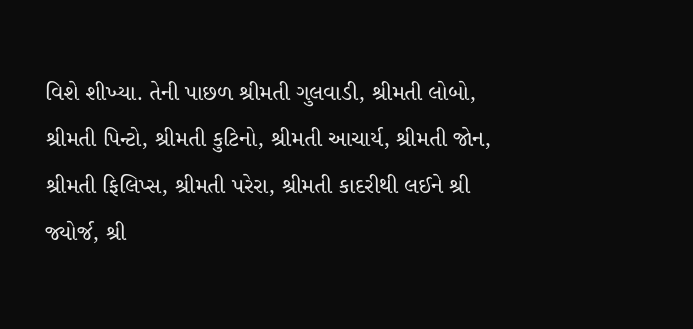વિશે શીખ્યા. તેની પાછળ શ્રીમતી ગુલવાડી, શ્રીમતી લોબો, શ્રીમતી પિન્ટો, શ્રીમતી કુટિનો, શ્રીમતી આચાર્ય, શ્રીમતી જોન, શ્રીમતી ફિલિપ્સ, શ્રીમતી પરેરા, શ્રીમતી કાદરીથી લઈને શ્રી જ્યોર્જ, શ્રી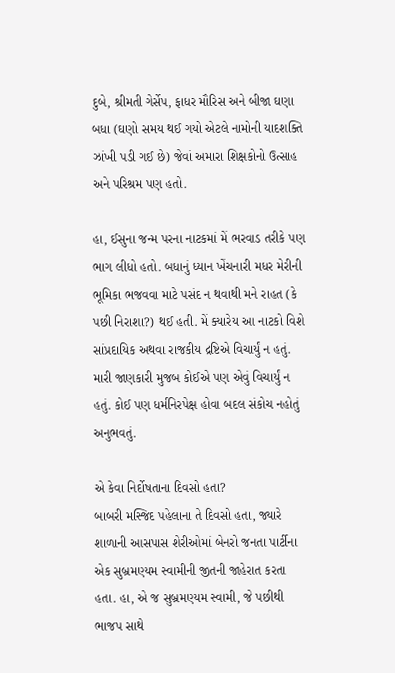દુબે, શ્રીમતી ગેર્સેપ, ફાધર મૌરિસ અને બીજા ઘણા બધા (ઘણો સમય થઈ ગયો એટલે નામોની યાદશક્તિ ઝાંખી પડી ગઈ છે) જેવાં અમારા શિક્ષકોનો ઉત્સાહ અને પરિશ્રમ પણ હતો.

હા, ઈસુના જન્મ પરના નાટકમાં મેં ભરવાડ તરીકે પણ ભાગ લીધો હતો. બધાનું ધ્યાન ખેંચનારી મધર મેરીની ભૂમિકા ભજવવા માટે પસંદ ન થવાથી મને રાહત (કે પછી નિરાશા?) થઈ હતી. મેં ક્યારેય આ નાટકો વિશે સાંપ્રદાયિક અથવા રાજકીય દ્રષ્ટિએ વિચાર્યું ન હતું. મારી જાણકારી મુજબ કોઈએ પણ એવું વિચાર્યું ન હતું. કોઈ પણ ધર્મનિરપેક્ષ હોવા બદલ સંકોચ નહોતું અનુભવતું.

એ કેવા નિર્દોષતાના દિવસો હતા?
બાબરી મસ્જિદ પહેલાના તે દિવસો હતા, જ્યારે શાળાની આસપાસ શેરીઓમાં બેનરો જનતા પાર્ટીના એક સુબ્રમણ્યમ સ્વામીની જીતની જાહેરાત કરતા હતા. હા, એ જ સુબ્રમણ્યમ સ્વામી, જે પછીથી ભાજપ સાથે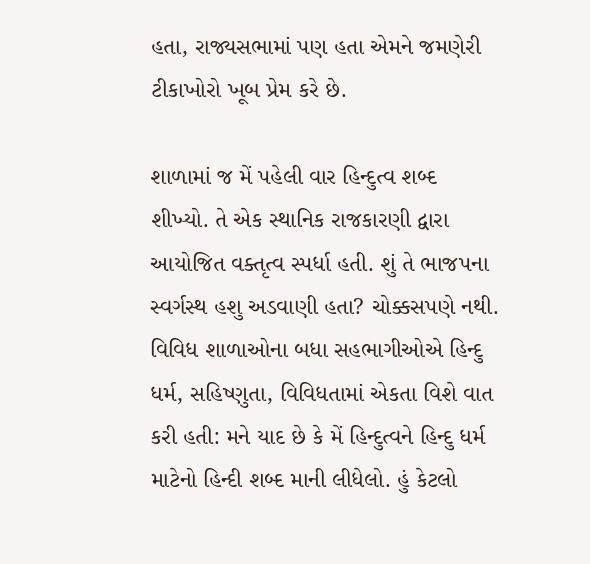હતા, રાજ્યસભામાં પણ હતા એમને જમણેરી ટીકાખોરો ખૂબ પ્રેમ કરે છે.

શાળામાં જ મેં પહેલી વાર હિન્દુત્વ શબ્દ શીખ્યો. તે એક સ્થાનિક રાજકારણી દ્વારા આયોજિત વક્તૃત્વ સ્પર્ધા હતી. શું તે ભાજપના સ્વર્ગસ્થ હશુ અડવાણી હતા? ચોક્કસપણે નથી. વિવિધ શાળાઓના બધા સહભાગીઓએ હિન્દુ ધર્મ, સહિષ્ણુતા, વિવિધતામાં એકતા વિશે વાત કરી હતી: મને યાદ છે કે મેં હિન્દુત્વને હિન્દુ ધર્મ માટેનો હિન્દી શબ્દ માની લીધેલો. હું કેટલો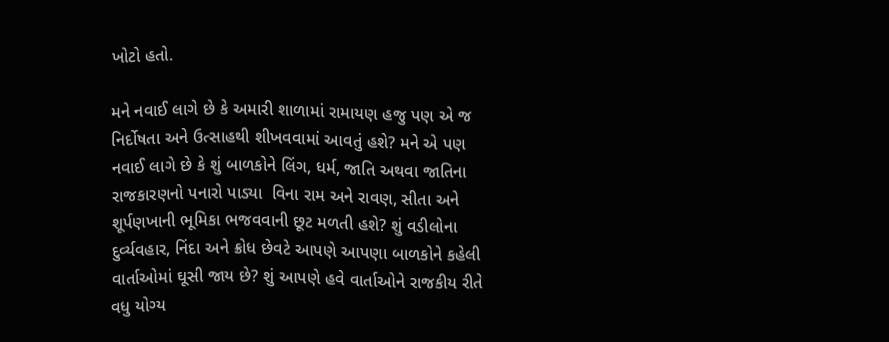ખોટો હતો.

મને નવાઈ લાગે છે કે અમારી શાળામાં રામાયણ હજુ પણ એ જ નિર્દોષતા અને ઉત્સાહથી શીખવવામાં આવતું હશે? મને એ પણ નવાઈ લાગે છે કે શું બાળકોને લિંગ, ધર્મ, જાતિ અથવા જાતિના રાજકારણનો પનારો પાડ્યા  વિના રામ અને રાવણ, સીતા અને શૂર્પણખાની ભૂમિકા ભજવવાની છૂટ મળતી હશે? શું વડીલોના દુર્વ્યવહાર, નિંદા અને ક્રોધ છેવટે આપણે આપણા બાળકોને કહેલી વાર્તાઓમાં ઘૂસી જાય છે? શું આપણે હવે વાર્તાઓને રાજકીય રીતે વધુ યોગ્ય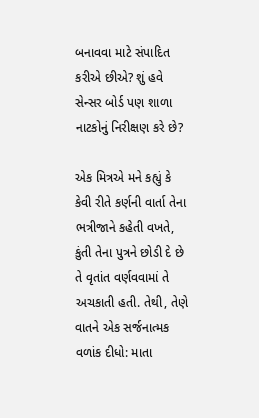બનાવવા માટે સંપાદિત કરીએ છીએ? શું હવે સેન્સર બોર્ડ પણ શાળા નાટકોનું નિરીક્ષણ કરે છે?

એક મિત્રએ મને કહ્યું કે કેવી રીતે કર્ણની વાર્તા તેના ભત્રીજાને કહેતી વખતે, કુંતી તેના પુત્રને છોડી દે છે તે વૃતાંત વર્ણવવામાં તે અચકાતી હતી. તેથી, તેણે વાતને એક સર્જનાત્મક વળાંક દીધો: માતા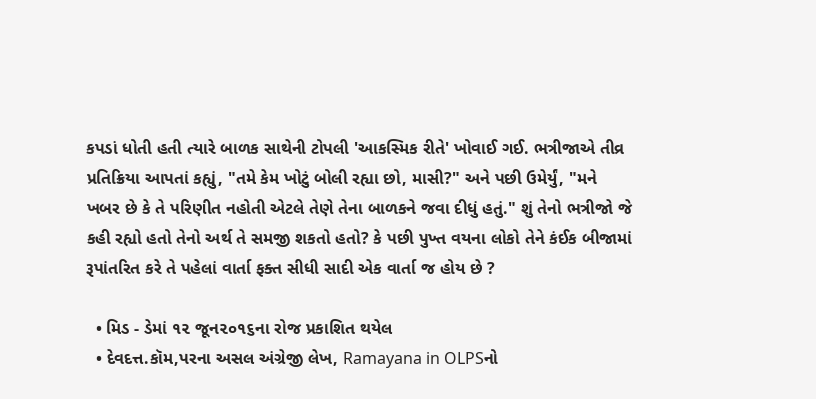કપડાં ધોતી હતી ત્યારે બાળક સાથેની ટોપલી 'આકસ્મિક રીતે' ખોવાઈ ગઈ. ભત્રીજાએ તીવ્ર પ્રતિક્રિયા આપતાં કહ્યું, "તમે કેમ ખોટું બોલી રહ્યા છો, માસી?" અને પછી ઉમેર્યું, "મને ખબર છે કે તે પરિણીત નહોતી એટલે તેણે તેના બાળકને જવા દીધું હતું." શું તેનો ભત્રીજો જે કહી રહ્યો હતો તેનો અર્થ તે સમજી શકતો હતો? કે પછી પુખ્ત વયના લોકો તેને કંઈક બીજામાં રૂપાંતરિત કરે તે પહેલાં વાર્તા ફક્ત સીધી સાદી એક વાર્તા જ હોય છે ?

  • મિડ - ડેમાં ૧૨ જૂન૨૦૧૬ના રોજ પ્રકાશિત થયેલ
  • દેવદત્ત.કૉમ,પરના અસલ અંગ્રેજી લેખ, Ramayana in OLPSનો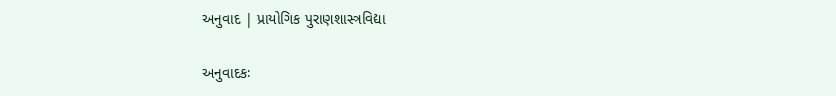અનુવાદ | પ્રાયોગિક પુરાણશાસ્ત્રવિદ્યા

અનુવાદકઃ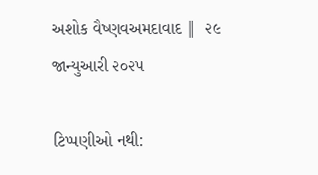અશોક વૈષ્ણવઅમદાવાદ ‖  ૨૯ જાન્યુઆરી ૨૦૨૫

ટિપ્પણીઓ નથી: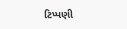ટિપ્પણી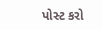પોસ્ટ કરો